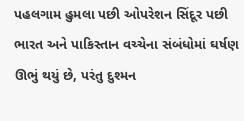પહલગામ હુમલા પછી ઓપરેશન સિંદૂર પછી ભારત અને પાકિસ્તાન વચ્ચેના સંબંધોમાં ઘર્ષણ ઊભું થયું છે, પરંતુ દુશ્મન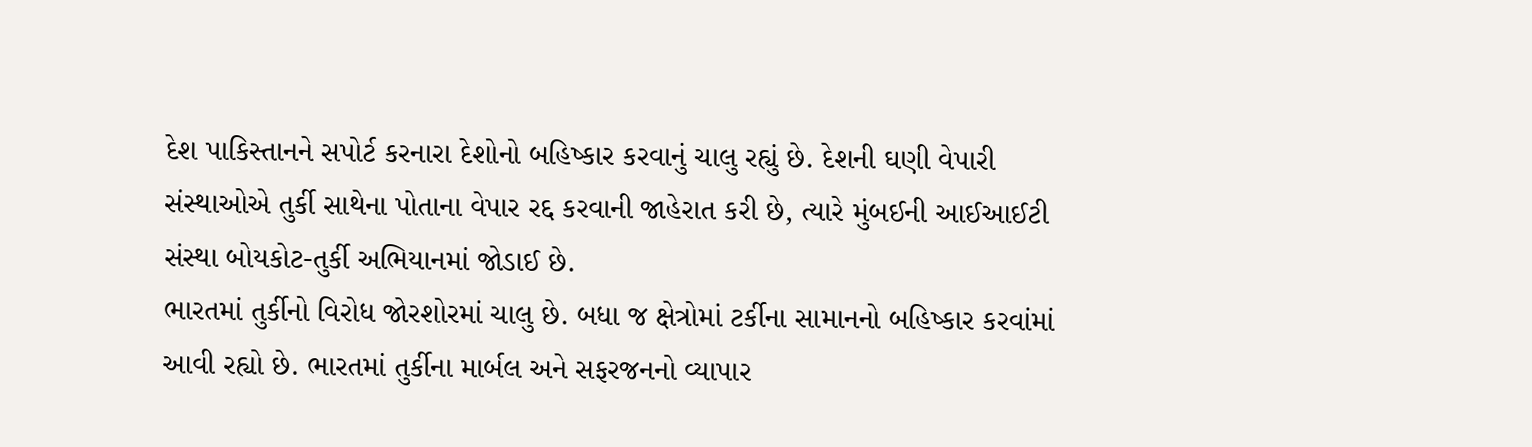દેશ પાકિસ્તાનને સપોર્ટ કરનારા દેશોનો બહિષ્કાર કરવાનું ચાલુ રહ્યું છે. દેશની ઘણી વેપારી સંસ્થાઓએ તુર્કી સાથેના પોતાના વેપાર રદ્દ કરવાની જાહેરાત કરી છે, ત્યારે મુંબઈની આઈઆઈટી સંસ્થા બોયકોટ-તુર્કી અભિયાનમાં જોડાઈ છે.
ભારતમાં તુર્કીનો વિરોધ જોરશોરમાં ચાલુ છે. બધા જ ક્ષેત્રોમાં ટર્કીના સામાનનો બહિષ્કાર કરવાંમાં આવી રહ્યો છે. ભારતમાં તુર્કીના માર્બલ અને સફરજનનો વ્યાપાર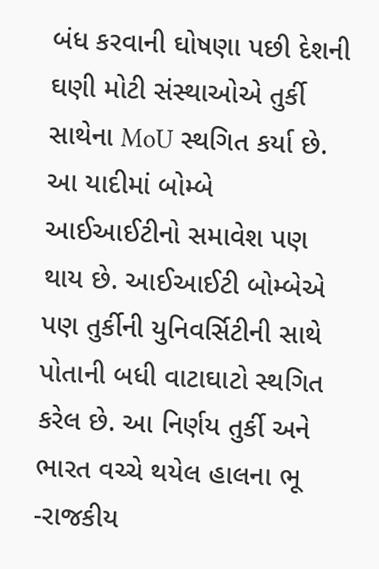બંધ કરવાની ઘોષણા પછી દેશની ઘણી મોટી સંસ્થાઓએ તુર્કી સાથેના MoU સ્થગિત કર્યા છે. આ યાદીમાં બોમ્બે આઈઆઈટીનો સમાવેશ પણ થાય છે. આઈઆઈટી બોમ્બેએ પણ તુર્કીની યુનિવર્સિટીની સાથે પોતાની બધી વાટાઘાટો સ્થગિત કરેલ છે. આ નિર્ણય તુર્કી અને ભારત વચ્ચે થયેલ હાલના ભૂ -રાજકીય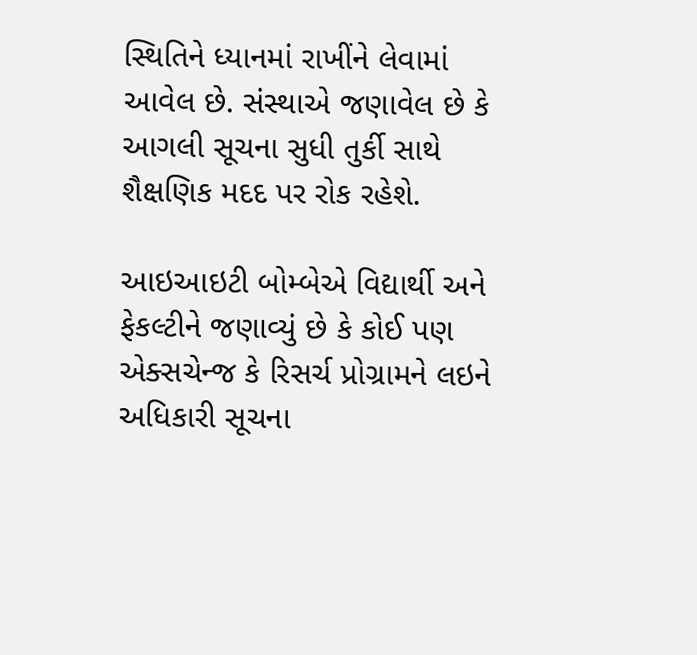સ્થિતિને ધ્યાનમાં રાખીંને લેવામાં આવેલ છે. સંસ્થાએ જણાવેલ છે કે આગલી સૂચના સુધી તુર્કી સાથે શૈક્ષણિક મદદ પર રોક રહેશે.

આઇઆઇટી બોમ્બેએ વિદ્યાર્થી અને ફેકલ્ટીને જણાવ્યું છે કે કોઈ પણ એક્સચેન્જ કે રિસર્ચ પ્રોગ્રામને લઇને અધિકારી સૂચના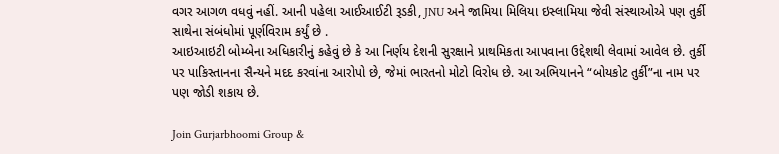વગર આગળ વધવું નહીં. આની પહેલા આઈઆઈટી રૂડકી, JNU અને જામિયા મિલિયા ઇસ્લામિયા જેવી સંસ્થાઓએ પણ તુર્કી સાથેના સંબંધોમાં પૂર્ણવિરામ કર્યું છે .
આઇઆઇટી બોમ્બેના અધિકારીનું કહેવું છે કે આ નિર્ણય દેશની સુરક્ષાને પ્રાથમિકતા આપવાના ઉદ્દેશથી લેવામાં આવેલ છે. તુર્કી પર પાકિસ્તાનના સૈન્યને મદદ કરવાંના આરોપો છે, જેમાં ભારતનો મોટો વિરોધ છે. આ અભિયાનને “બોયકોટ તુર્કી”ના નામ પર પણ જોડી શકાય છે.

Join Gurjarbhoomi Group &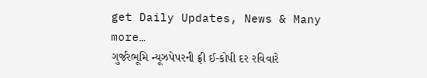get Daily Updates, News & Many more…
ગુર્જરભૂમિ ન્યૂઝપેપરની ફ્રી ઈ-કોપી દર રવિવારે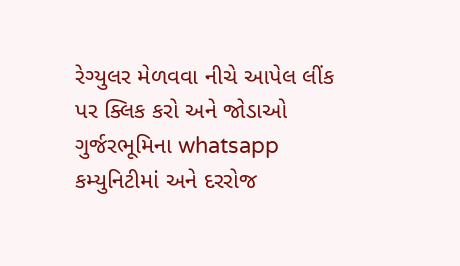રેગ્યુલર મેળવવા નીચે આપેલ લીંક પર ક્લિક કરો અને જોડાઓ ગુર્જરભૂમિના whatsapp કમ્યુનિટીમાં અને દરરોજ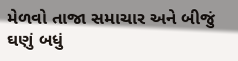મેળવો તાજા સમાચાર અને બીજું ઘણું બધું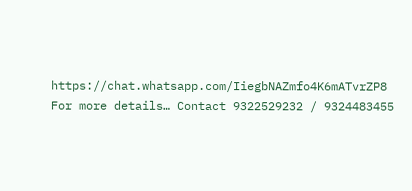https://chat.whatsapp.com/IiegbNAZmfo4K6mATvrZP8
For more details… Contact 9322529232 / 9324483455